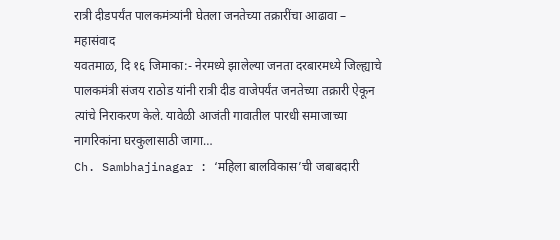रात्री दीडपर्यंत पालकमंत्र्यांनी घेतला जनतेच्या तक्रारींचा आढावा – महासंवाद
यवतमाळ, दि १६ जिमाका:- नेरमध्ये झालेल्या जनता दरबारमध्ये जिल्ह्याचे पालकमंत्री संजय राठोड यांनी रात्री दीड वाजेपर्यंत जनतेच्या तक्रारी ऐकून त्यांचे निराकरण केले. यावेळी आजंती गावातील पारधी समाजाच्या नागरिकांना घरकुलासाठी जागा…
Ch. Sambhajinagar : ‘महिला बालविकास’ची जबाबदारी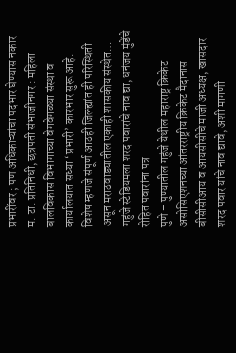प्रभारींवर ; पण अधिकाऱ्यांचा पदभार घेण्यास नकार
म. टा. प्रतिनिधी, छत्रपती संभाजीनगर : महिला बालविकास विभागाच्या वेगवेगळ्या संस्था व कार्यालयात सध्या ‘प्रभारी’ कारभार सुरू आहे. विशेष म्हणजे संपूर्ण आठही जिल्ह्यांत ही परिस्थिती असून मराठवाड्यातील एकाही शासकीय संस्थेत…
गहुंजे स्टेडियमला शरद पवारांचे नाव द्या, धनंजय मुंडेंचे रोहित पवारांना पत्र
पुणे – पुण्यातील गहुंजे येथील महाराष्ट्र क्रिकेट असोसिएशनच्या आंतरराष्ट्रीय क्रिकेट मैदानास बीसीसीआय व आयसीसीचे माजी अध्यक्ष, खासदार शरद पवार यांचे नाव द्यावे, अशी मागणी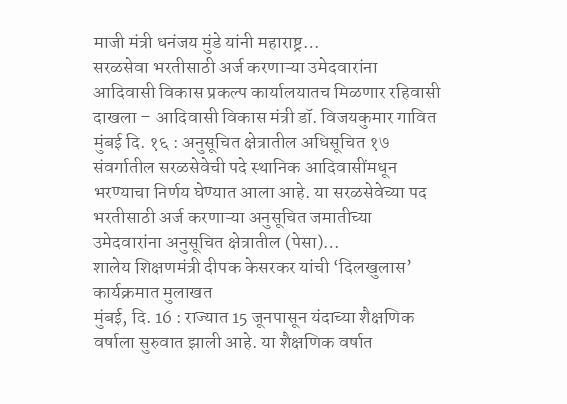माजी मंत्री धनंजय मुंडे यांनी महाराष्ट्र…
सरळसेवा भरतीसाठी अर्ज करणाऱ्या उमेदवारांना आदिवासी विकास प्रकल्प कार्यालयातच मिळणार रहिवासी दाखला – आदिवासी विकास मंत्री डॉ. विजयकुमार गावित
मुंबई दि. १६ : अनुसूचित क्षेत्रातील अधिसूचित १७ संवर्गातील सरळसेवेची पदे स्थानिक आदिवासींमधून भरण्याचा निर्णय घेण्यात आला आहे. या सरळसेवेच्या पद भरतीसाठी अर्ज करणाऱ्या अनुसूचित जमातीच्या उमेदवारांना अनुसूचित क्षेत्रातील (पेसा)…
शालेय शिक्षणमंत्री दीपक केसरकर यांची ‘दिलखुलास’ कार्यक्रमात मुलाखत
मुंबई, दि. 16 : राज्यात 15 जूनपासून यंदाच्या शैक्षणिक वर्षाला सुरुवात झाली आहे. या शैक्षणिक वर्षात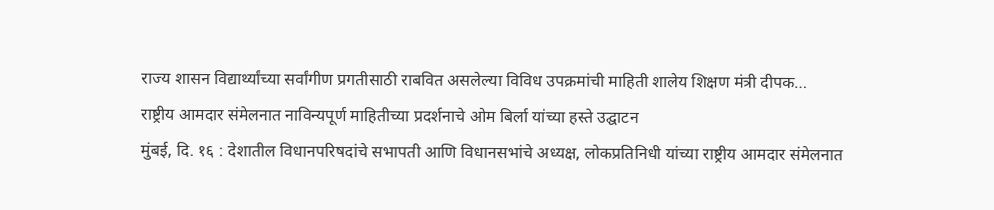राज्य शासन विद्यार्थ्यांच्या सर्वांगीण प्रगतीसाठी राबवित असलेल्या विविध उपक्रमांची माहिती शालेय शिक्षण मंत्री दीपक…
राष्ट्रीय आमदार संमेलनात नाविन्यपूर्ण माहितीच्या प्रदर्शनाचे ओम बिर्ला यांच्या हस्ते उद्घाटन
मुंबई, दि. १६ : देशातील विधानपरिषदांचे सभापती आणि विधानसभांचे अध्यक्ष, लोकप्रतिनिधी यांच्या राष्ट्रीय आमदार संमेलनात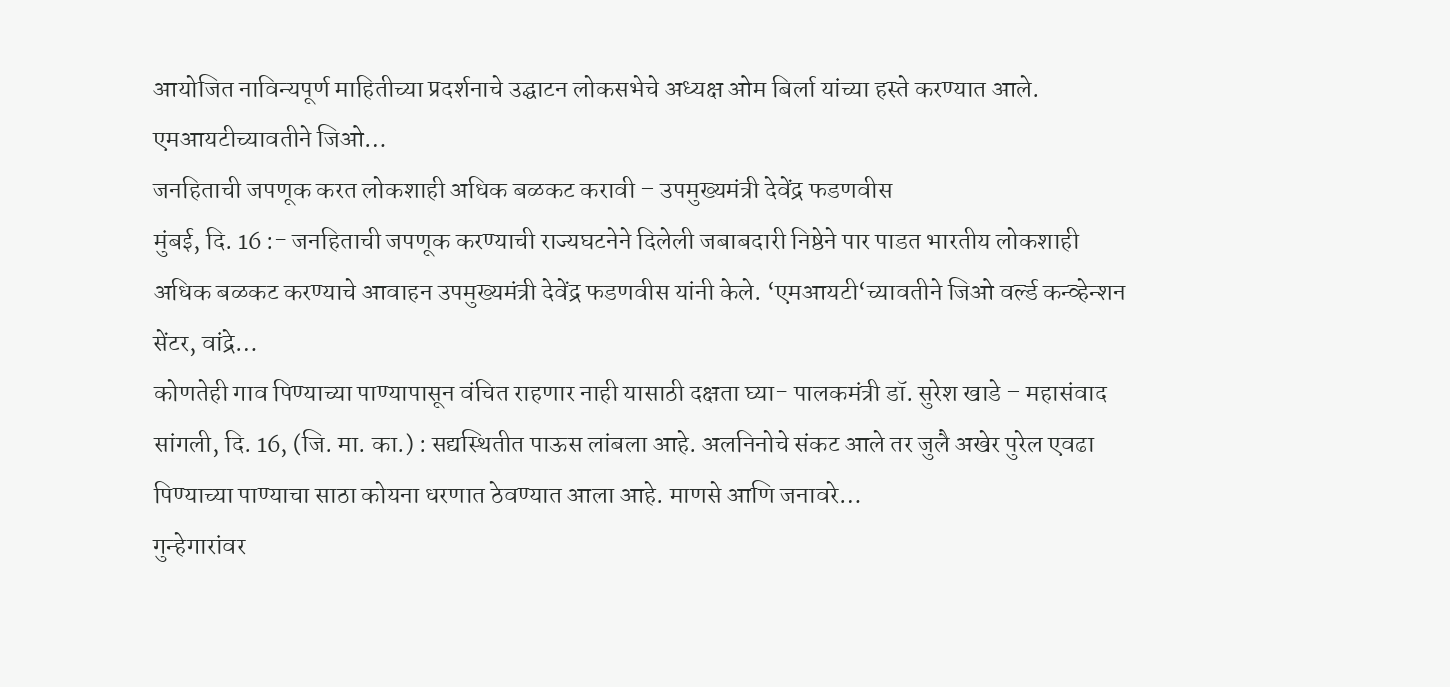आयोजित नाविन्यपूर्ण माहितीच्या प्रदर्शनाचे उद्घाटन लोकसभेचे अध्यक्ष ओम बिर्ला यांच्या हस्ते करण्यात आले. एमआयटीच्यावतीने जिओ…
जनहिताची जपणूक करत लोकशाही अधिक बळकट करावी – उपमुख्यमंत्री देवेंद्र फडणवीस
मुंबई, दि. 16 :- जनहिताची जपणूक करण्याची राज्यघटनेने दिलेली जबाबदारी निष्ठेने पार पाडत भारतीय लोकशाही अधिक बळकट करण्याचे आवाहन उपमुख्यमंत्री देवेंद्र फडणवीस यांनी केले. ‘एमआयटी‘च्यावतीने जिओ वर्ल्ड कन्व्हेन्शन सेंटर, वांद्रे…
कोणतेही गाव पिण्याच्या पाण्यापासून वंचित राहणार नाही यासाठी दक्षता घ्या- पालकमंत्री डॉ. सुरेश खाडे – महासंवाद
सांगली, दि. 16, (जि. मा. का.) : सद्यस्थितीत पाऊस लांबला आहे. अलनिनोचे संकट आले तर जुलै अखेर पुरेल एवढा पिण्याच्या पाण्याचा साठा कोयना धरणात ठेवण्यात आला आहे. माणसे आणि जनावरे…
गुन्हेगारांवर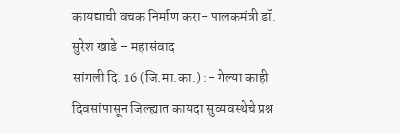कायद्याची वचक निर्माण करा- पालकमंत्री डॉ. सुरेश खाडे – महासंवाद
सांगली दि. 16 (जि.मा.का.) :- गेल्या काही दिवसांपासून जिल्ह्यात कायदा सुव्यवस्थेचे प्रश्न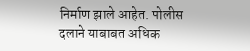निर्माण झाले आहेत. पोलीस दलाने याबाबत अधिक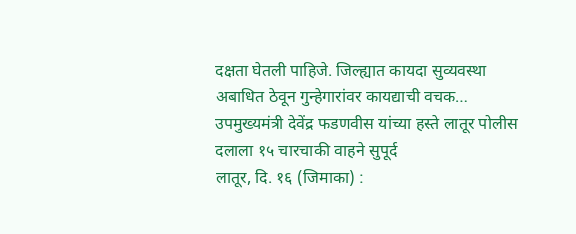दक्षता घेतली पाहिजे. जिल्ह्यात कायदा सुव्यवस्था अबाधित ठेवून गुन्हेगारांवर कायद्याची वचक…
उपमुख्यमंत्री देवेंद्र फडणवीस यांच्या हस्ते लातूर पोलीस दलाला १५ चारचाकी वाहने सुपूर्द
लातूर, दि. १६ (जिमाका) :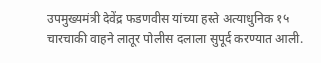उपमुख्यमंत्री देवेंद्र फडणवीस यांच्या हस्ते अत्याधुनिक १५ चारचाकी वाहने लातूर पोलीस दलाला सुपूर्द करण्यात आली.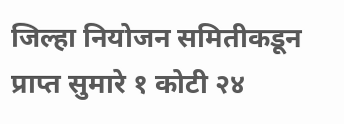जिल्हा नियोजन समितीकडून प्राप्त सुमारे १ कोटी २४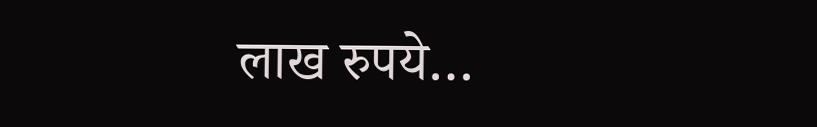लाख रुपये…